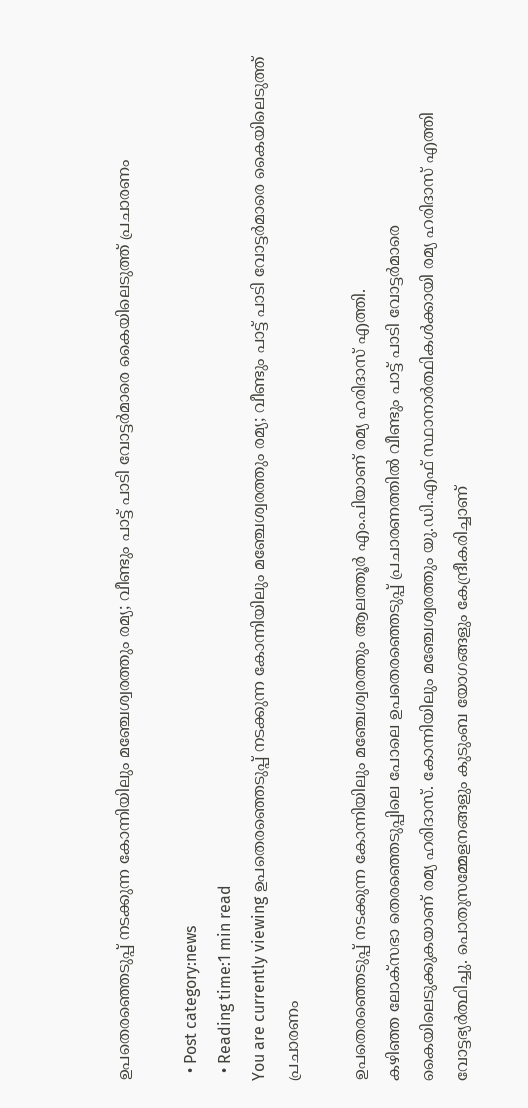ഉപതെരഞ്ഞെടുപ്പ് നടക്കുന്ന കോന്നിയിലും മഞ്ചേശ്വരത്തും രമ്യ; വീണ്ടും പാട്ട് പാടി വോട്ടര്‍മാരെ കൈയിലെടുത്ത് പ്രചാരണം

  • Post category:news
  • Reading time:1 min read
You are currently viewing ഉപതെരഞ്ഞെടുപ്പ് നടക്കുന്ന കോന്നിയിലും മഞ്ചേശ്വരത്തും രമ്യ; വീണ്ടും പാട്ട് പാടി വോട്ടര്‍മാരെ കൈയിലെടുത്ത് പ്രചാരണം

ഉപതെരഞ്ഞെടുപ്പ് നടക്കുന്ന കോന്നിയിലും മഞ്ചേശ്വരത്തും ആലത്തൂർ എം.പിയാണ് രമ്യ ഹരിദാസ് എത്തി.
കഴിഞ്ഞ ലോക്സഭാ തെരഞ്ഞെടുപ്പിലെ പോലെ ഉപതെരഞ്ഞെടുപ്പ് പ്രചാരണത്തിൽ വീണ്ടും പാട്ട് പാടി വോട്ടര്‍മാരെ കൈയിലെടുക്കുകയാണ് രമ്യ ഹരിദാസ്. കോന്നിയിലും മഞ്ചേശ്വരത്തും യു.ഡി.എഫ് സ്ഥാനാര്‍ത്ഥികള്‍ക്കായി രമ്യ ഹരിദാസ് എത്തി വോട്ടഭ്യര്‍ത്ഥിച്ചു. പൊതുസമ്മേളനങ്ങളും കുടുംബ യോഗങ്ങളും കേന്ദ്രീകരിച്ചാണ്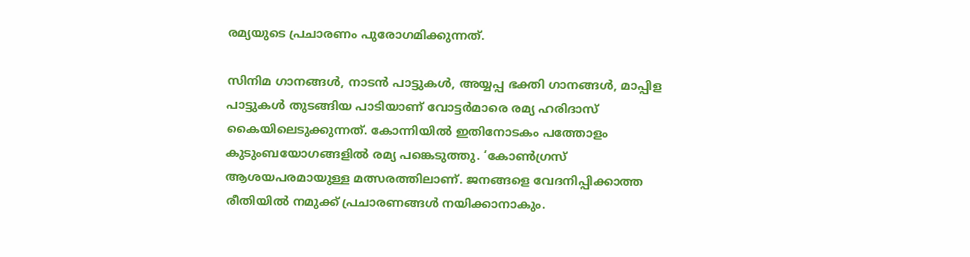രമ്യയുടെ പ്രചാരണം പുരോഗമിക്കുന്നത്.

സിനിമ ഗാനങ്ങള്‍, നാടൻ പാട്ടുകള്‍, അയ്യപ്പ ഭക്തി ഗാനങ്ങള്‍, മാപ്പിള പാട്ടുകള്‍ തുടങ്ങിയ പാടിയാണ് വോട്ടര്‍മാരെ രമ്യ ഹരിദാസ് കൈയിലെടുക്കുന്നത്. കോന്നിയിൽ ഇതിനോടകം പത്തോളം കുടുംബയോഗങ്ങളിൽ രമ്യ പങ്കെടുത്തു. ‘കോൺഗ്രസ് ആശയപരമായുള്ള മത്സരത്തിലാണ്. ജനങ്ങളെ വേദനിപ്പിക്കാത്ത രീതിയിൽ നമുക്ക് പ്രചാരണങ്ങള്‍ നയിക്കാനാകും.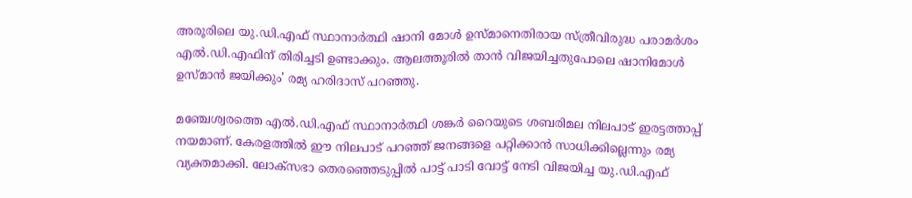അരൂരിലെ യു.ഡി.എഫ് സ്ഥാനാര്‍ത്ഥി ഷാനി മോൾ ഉസ്മാനെതിരായ സ്ത്രീവിരുദ്ധ പരാമര്‍ശം എൽ.ഡി.എഫിന് തിരിച്ചടി ഉണ്ടാക്കും. ആലത്തൂരിൽ താൻ വിജയിച്ചതുപോലെ ഷാനിമോൾ ഉസ്മാൻ ജയിക്കും’ രമ്യ ഹരിദാസ് പറഞ്ഞു.

മഞ്ചേശ്വരത്തെ എൽ.ഡി.എഫ് സ്ഥാനാര്‍ത്ഥി ശങ്കര്‍ റൈയുടെ ശബരിമല നിലപാട് ഇരട്ടത്താപ്പ് നയമാണ്. കേരളത്തിൽ ഈ നിലപാട് പറഞ്ഞ് ജനങ്ങളെ പറ്റിക്കാൻ സാധിക്കില്ലെന്നും രമ്യ വ്യക്തമാക്കി. ലോക്സഭാ തെരഞ്ഞെടുപ്പിൽ പാട്ട് പാടി വോട്ട് നേടി വിജയിച്ച യു.ഡി.എഫ്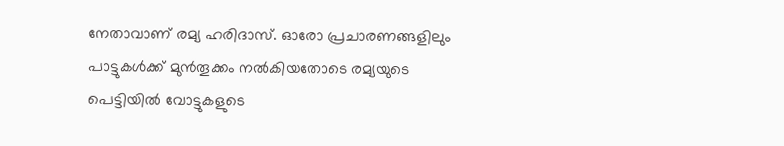നേതാവാണ് രമ്യ ഹരിദാസ്. ഓരോ പ്രചാരണങ്ങളിലും പാട്ടുകൾക്ക് മുൻതൂക്കം നൽകിയതോടെ രമ്യയുടെ പെട്ടിയിൽ വോട്ടുകളുടെ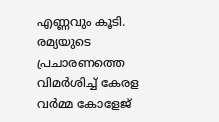എണ്ണവും കൂടി. രമ്യയുടെ പ്രചാരണത്തെ വിമർശിച്ച് കേരള വർമ്മ കോളേജ്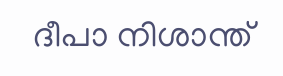ദീപാ നിശാന്ത്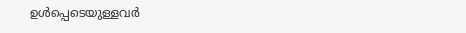ഉൾപ്പെടെയുള്ളവർ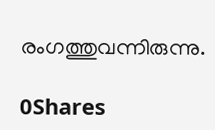രംഗത്തുവന്നിരുന്നു.

0Shares